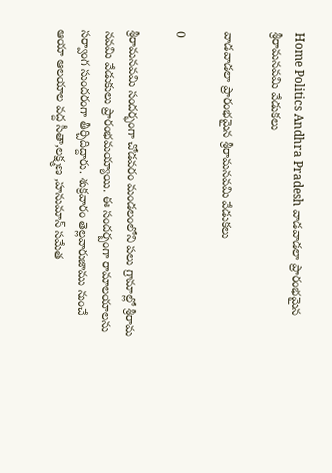Home Politics Andhra Pradesh వాడవాడలా ప్రారంభమైన శ్రీరామనవమి వేడుకలు

వాడవాడలా ప్రారంభమైన శ్రీరామనవమి వేడుకలు

0

శ్రీరామనవమి సందర్భంగా చోడవరం మండలంలోని పలు గ్రామాల్లో శ్రీరామ నవమి వేడుకులు ప్రారంభమయ్యాయి. ఈ సందర్బంగా రామాలయాలను సర్వాంగ సుందరంగా తీర్చిదిద్దారు. శుక్రవారం తెల్లవారుజాము నుంచే ఆయా ఆలయాల వద్ద సీతా,లక్ష్మణ ,హనుమాన్ సమేత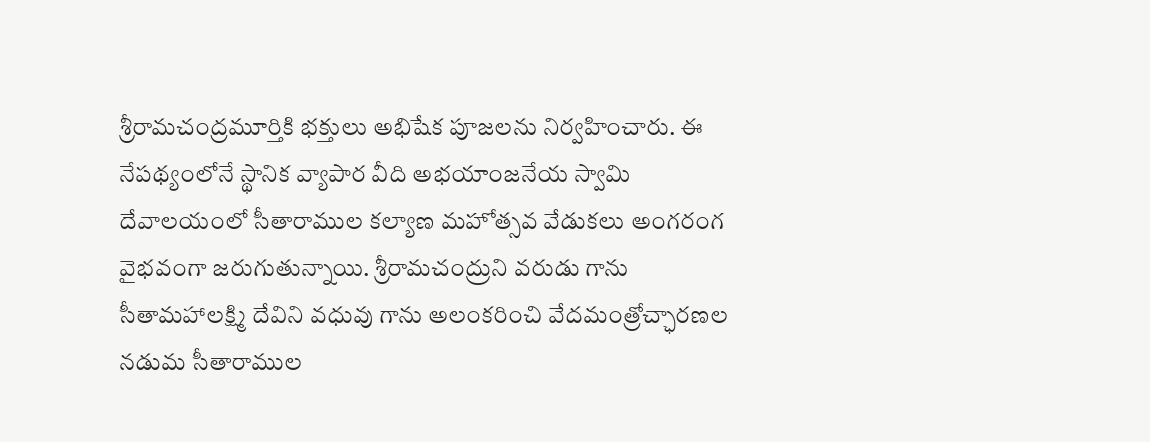శ్రీరామచంద్రమూర్తికి భక్తులు అభిషేక పూజలను నిర్వహించారు. ఈ నేపథ్యంలోనే స్థానిక వ్యాపార వీది అభయాంజనేయ స్వామి దేవాలయంలో సీతారాముల కల్యాణ మహోత్సవ వేడుకలు అంగరంగ వైభవంగా జరుగుతున్నాయి. శ్రీరామచంద్రుని వరుడు గాను సీతామహాలక్ష్మి దేవిని వధువు గాను అలంకరించి వేదమంత్రోచ్ఛారణల నడుమ సీతారాముల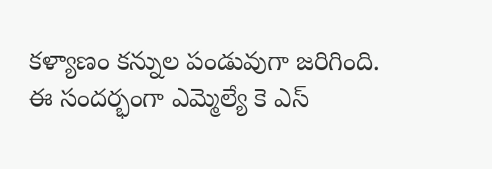కళ్యాణం కన్నుల పండువుగా జరిగింది. ఈ సందర్భంగా ఎమ్మెల్యే కె ఎస్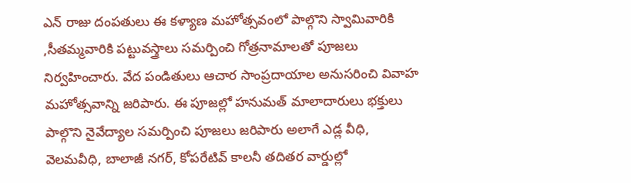ఎన్ రాజు దంపతులు ఈ కళ్యాణ మహోత్సవంలో పాల్గొని స్వామివారికి ,సీతమ్మవారికి పట్టువస్త్రాలు సమర్పించి గోత్రనామాలతో పూజలు నిర్వహించారు. వేద పండితులు ఆచార సాంప్రదాయాల అనుసరించి వివాహ మహోత్సవాన్ని జరిపారు. ఈ పూజల్లో హనుమత్ మాలాదారులు భక్తులు పాల్గొని నైవేద్యాల సమర్పించి పూజలు జరిపారు అలాగే ఎడ్ల వీధి, వెలమవీధి, బాలాజీ నగర్, కోపరేటివ్ కాలనీ తదితర వార్డుల్లో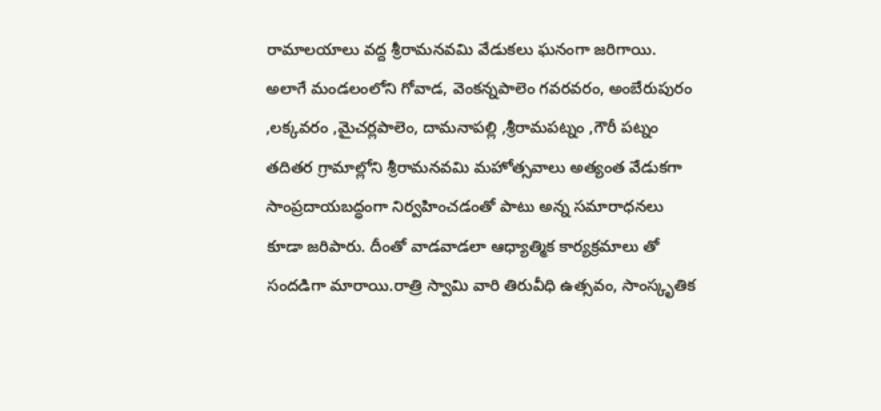రామాలయాలు వద్ద శ్రీరామనవమి వేడుకలు ఘనంగా జరిగాయి. అలాగే మండలంలోని గోవాడ, వెంకన్నపాలెం గవరవరం, అంబేరుపురం ,లక్కవరం ,మైచర్లపాలెం, దామనాపల్లి ,శ్రీరామపట్నం ,గౌరీ పట్నం తదితర గ్రామాల్లోని శ్రీరామనవమి మహోత్సవాలు అత్యంత వేడుకగా సాంప్రదాయబద్ధంగా నిర్వహించడంతో పాటు అన్న సమారాధనలు కూడా జరిపారు. దీంతో వాడవాడలా ఆధ్యాత్మిక కార్యక్రమాలు తో సందడిగా మారాయి.రాత్రి స్వామి వారి తిరువీధి ఉత్సవం, సాంస్కృతిక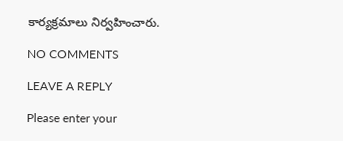కార్యక్రమాలు నిర్వహించారు.

NO COMMENTS

LEAVE A REPLY

Please enter your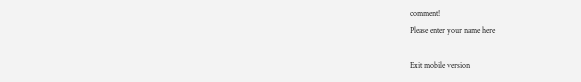comment!
Please enter your name here

Exit mobile version